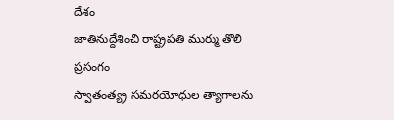దేశం
జాతినుద్దేశించి రాష్ట్రపతి ముర్ము తొలి ప్రసంగం
స్వాతంత్య్ర సమరయోధుల త్యాగాలను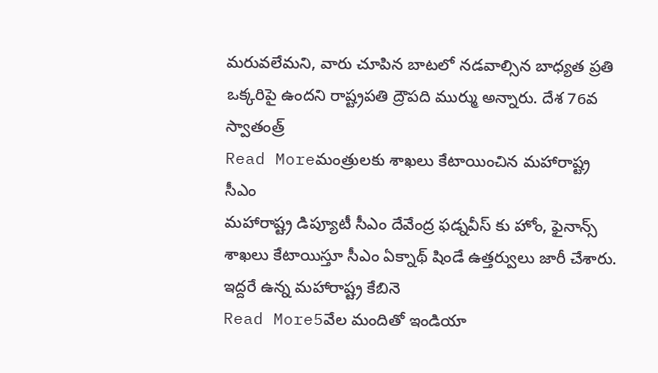మరువలేమని, వారు చూపిన బాటలో నడవాల్సిన బాధ్యత ప్రతి ఒక్కరిపై ఉందని రాష్ట్రపతి ద్రౌపది ముర్ము అన్నారు. దేశ 76వ స్వాతంత్ర్
Read Moreమంత్రులకు శాఖలు కేటాయించిన మహారాష్ట్ర సీఎం
మహారాష్ట్ర డిప్యూటీ సీఎం దేవేంద్ర ఫడ్నవీస్ కు హోం, ఫైనాన్స్ శాఖలు కేటాయిస్తూ సీఎం ఏక్నాథ్ షిండే ఉత్తర్వులు జారీ చేశారు. ఇద్దరే ఉన్న మహారాష్ట్ర కేబినె
Read More5వేల మందితో ఇండియా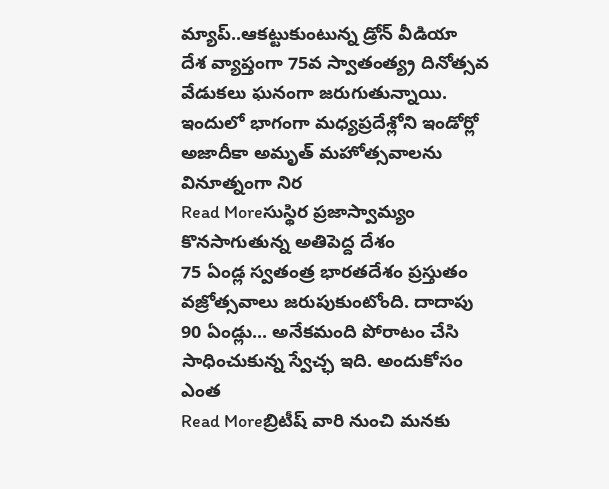మ్యాప్..ఆకట్టుకుంటున్న డ్రోన్ వీడియా
దేశ వ్యాప్తంగా 75వ స్వాతంత్య్ర దినోత్సవ వేడుకలు ఘనంగా జరుగుతున్నాయి. ఇందులో భాగంగా మధ్యప్రదేశ్లోని ఇండోర్లో అజాదీకా అమృత్ మహోత్సవాలను వినూత్నంగా నిర
Read Moreసుస్థిర ప్రజాస్వామ్యం కొనసాగుతున్న అతిపెద్ద దేశం
75 ఏండ్ల స్వతంత్ర భారతదేశం ప్రస్తుతం వజ్రోత్సవాలు జరుపుకుంటోంది. దాదాపు 90 ఏండ్లు... అనేకమంది పోరాటం చేసి సాధించుకున్న స్వేచ్ఛ ఇది. అందుకోసం ఎంత
Read Moreబ్రిటీష్ వారి నుంచి మనకు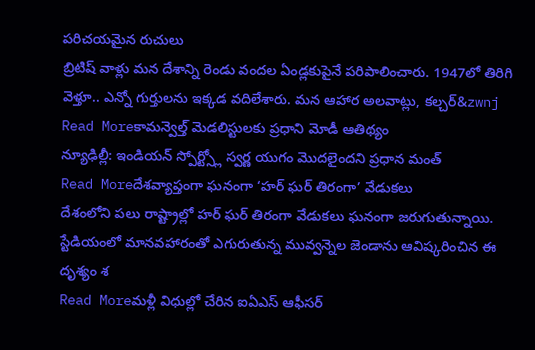పరిచయమైన రుచులు
బ్రిటిష్ వాళ్లు మన దేశాన్ని రెండు వందల ఏండ్లకుపైనే పరిపాలించారు. 1947లో తిరిగి వెళ్తూ.. ఎన్నో గుర్తులను ఇక్కడ వదిలేశారు. మన ఆహార అలవాట్లు, కల్చర్&zwnj
Read Moreకామన్వెల్త్ మెడలిస్టులకు ప్రధాని మోడీ ఆతిథ్యం
న్యూఢిల్లీ: ఇండియన్ స్పోర్ట్స్లో స్వర్ణ యుగం మొదలైందని ప్రధాన మంత్
Read Moreదేశవ్యాప్తంగా ఘనంగా ‘హర్ ఘర్ తిరంగా’ వేడుకలు
దేశంలోని పలు రాష్ట్రాల్లో హర్ ఘర్ తిరంగా వేడుకలు ఘనంగా జరుగుతున్నాయి. స్టేడియంలో మానవహారంతో ఎగురుతున్న మువ్వన్నెల జెండాను ఆవిష్కరించిన ఈ దృశ్యం శ
Read Moreమళ్లీ విధుల్లో చేరిన ఐఏఎస్ ఆఫీసర్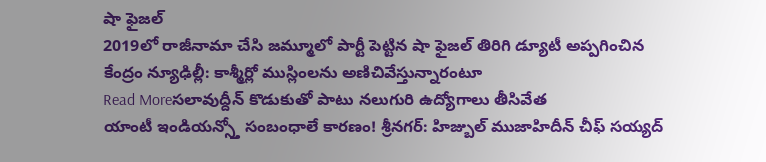షా ఫైజల్
2019లో రాజీనామా చేసి జమ్మూలో పార్టీ పెట్టిన షా ఫైజల్ తిరిగి డ్యూటీ అప్పగించిన కేంద్రం న్యూఢిల్లీ: కాశ్మీర్లో ముస్లింలను అణిచివేస్తున్నారంటూ
Read Moreసలావుద్దీన్ కొడుకుతో పాటు నలుగురి ఉద్యోగాలు తీసివేత
యాంటీ ఇండియన్స్తో సంబంధాలే కారణం! శ్రీనగర్: హిజ్బుల్ ముజాహిదీన్ చీఫ్ సయ్యద్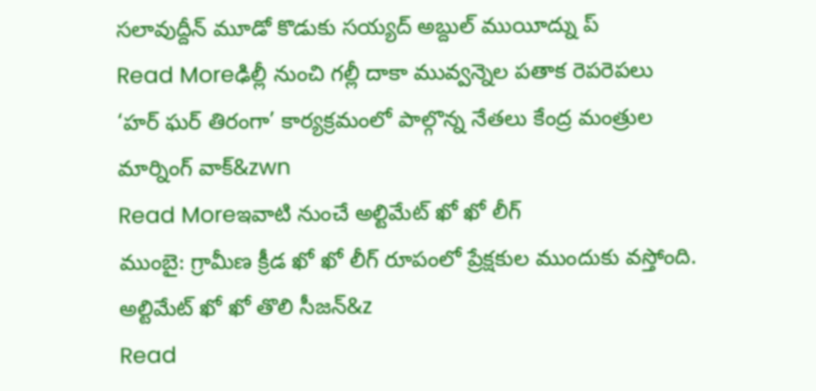సలావుద్దీన్ మూడో కొడుకు సయ్యద్ అబ్దుల్ ముయీద్ను ప్
Read Moreఢిల్లీ నుంచి గల్లీ దాకా మువ్వన్నెల పతాక రెపరెపలు
‘హర్ ఘర్ తిరంగా’ కార్యక్రమంలో పాల్గొన్న నేతలు కేంద్ర మంత్రుల మార్నింగ్ వాక్&zwn
Read Moreఇవాటి నుంచే అల్టిమేట్ ఖో ఖో లీగ్
ముంబై: గ్రామీణ క్రీడ ఖో ఖో లీగ్ రూపంలో ప్రేక్షకుల ముందుకు వస్తోంది. అల్టిమేట్ ఖో ఖో తొలి సీజన్&z
Read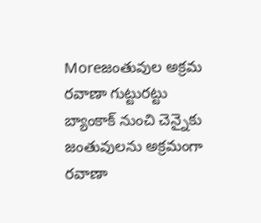Moreజంతువుల అక్రమ రవాణా గుట్టురట్టు
బ్యాంకాక్ నుంచి చెన్నైకు జంతువులను అక్రమంగా రవాణా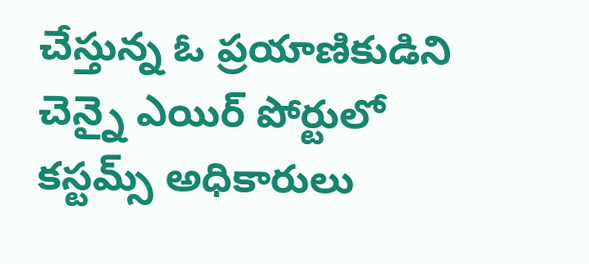చేస్తున్న ఓ ప్రయాణికుడిని చెన్నై ఎయిర్ పోర్టులో కస్టమ్స్ అధికారులు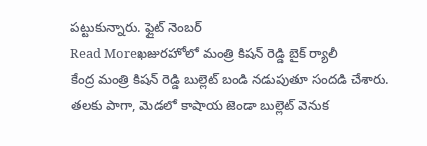పట్టుకున్నారు. ఫ్లైట్ నెంబర్
Read Moreఖజురహోలో మంత్రి కిషన్ రెడ్డి బైక్ ర్యాలీ
కేంద్ర మంత్రి కిషన్ రెడ్డి బుల్లెట్ బండి నడుపుతూ సందడి చేశారు. తలకు పాగా, మెడలో కాషాయ జెండా బుల్లెట్ వెనుక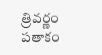త్రివర్ణం పతాకం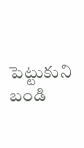పెట్టుకుని బండి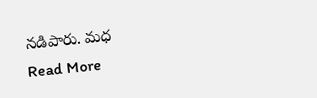నడిపారు. మధ
Read More